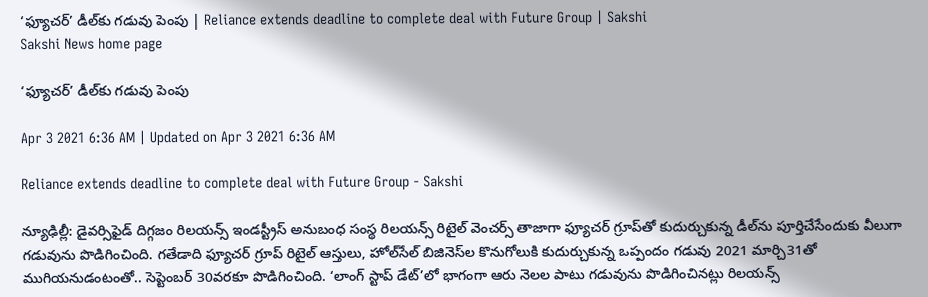‘ఫ్యూచర్‌’ డీల్‌కు గడువు పెంపు | Reliance extends deadline to complete deal with Future Group | Sakshi
Sakshi News home page

‘ఫ్యూచర్‌’ డీల్‌కు గడువు పెంపు

Apr 3 2021 6:36 AM | Updated on Apr 3 2021 6:36 AM

Reliance extends deadline to complete deal with Future Group - Sakshi

న్యూఢిల్లీ: డైవర్సిఫైడ్‌ దిగ్గజం రిలయన్స్‌ ఇండస్ట్రీస్‌ అనుబంధ సంస్థ రిలయన్స్‌ రిటైల్‌ వెంచర్స్‌ తాజాగా ఫ్యూచర్‌ గ్రూప్‌తో కుదుర్చుకున్న డీల్‌ను పూర్తిచేసేందుకు వీలుగా గడువును పొడిగించింది. గతేడాది ఫ్యూచర్‌ గ్రూప్‌ రిటైల్‌ ఆస్తులు, హోల్‌సేల్‌ బిజినెస్‌ల కొనుగోలుకి కుదుర్చుకున్న ఒప్పందం గడువు 2021 మార్చి31తో ముగియనుడంటంతో.. సెప్టెంబర్‌ 30వరకూ పొడిగించింది. ‘లాంగ్‌ స్టాప్‌ డేట్‌’లో భాగంగా ఆరు నెలల పాటు గడువును పొడిగించినట్లు రిలయన్స్‌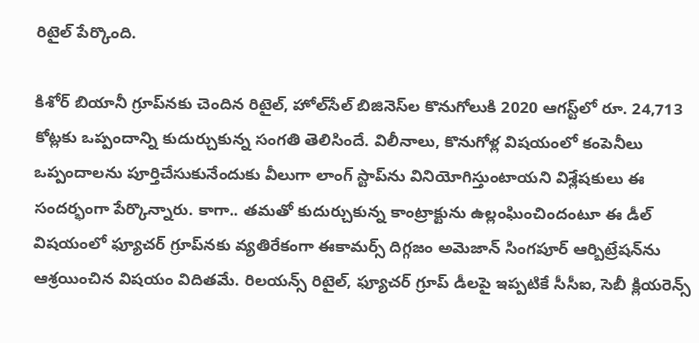రిటైల్‌ పేర్కొంది.

కిశోర్‌ బియానీ గ్రూప్‌నకు చెందిన రిటైల్, హోల్‌సేల్‌ బిజినెస్‌ల కొనుగోలుకి 2020 ఆగస్ట్‌లో రూ. 24,713 కోట్లకు ఒప్పందాన్ని కుదుర్చుకున్న సంగతి తెలిసిందే. విలీనాలు, కొనుగోళ్ల విషయంలో కంపెనీలు ఒప్పందాలను పూర్తిచేసుకునేందుకు వీలుగా లాంగ్‌ స్టాప్‌ను వినియోగిస్తుంటాయని విశ్లేషకులు ఈ సందర్భంగా పేర్కొన్నారు. కాగా.. తమతో కుదుర్చుకున్న కాంట్రాక్టును ఉల్లంఘించిందంటూ ఈ డీల్‌ విషయంలో ఫ్యూచర్‌ గ్రూప్‌నకు వ్యతిరేకంగా ఈకామర్స్‌ దిగ్గజం అమెజాన్‌ సింగపూర్‌ ఆర్బిట్రేషన్‌ను ఆశ్రయించిన విషయం విదితమే. రిలయన్స్‌ రిటైల్, ఫ్యూచర్‌ గ్రూప్‌ డీలపై ఇప్పటికే సీసీఐ, సెబీ క్లియరెన్స్‌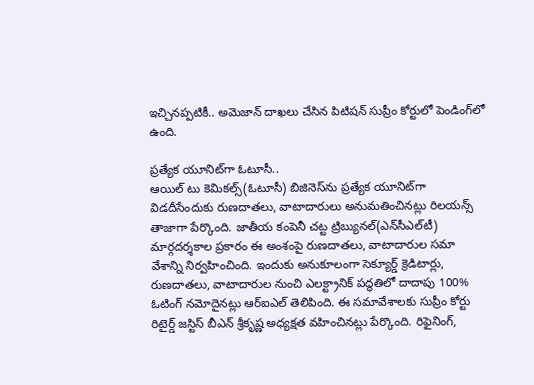ఇచ్చినప్పటికీ.. అమెజాన్‌ దాఖలు చేసిన పిటిషన్‌ సుప్రీం కోర్టులో పెండింగ్‌లో ఉంది.

ప్రత్యేక యూనిట్‌గా ఓటూసీ..
ఆయిల్‌ టు కెమికల్స్‌(ఓటూసీ) బిజినెస్‌ను ప్రత్యేక యూనిట్‌గా విడదీసేందుకు రుణదాతలు, వాటాదారులు అనుమతించినట్లు రిలయన్స్‌ తాజాగా పేర్కొంది. జాతీయ కంపెనీ చట్ట ట్రిబ్యునల్‌(ఎన్‌సీఎల్‌టీ) మార్గదర్శకాల ప్రకారం ఈ అంశంపై రుణదాతలు, వాటాదారుల సమా వేశాన్ని నిర్వహించింది. ఇందుకు అనుకూలంగా సెక్యూర్డ్‌ క్రెడిటార్లు, రుణదాతలు, వాటాదారుల నుంచి ఎలక్ట్రానిక్‌ పద్ధతిలో దాదాపు 100% ఓటింగ్‌ నమోదైనట్లు ఆర్‌ఐఎల్‌ తెలిపింది. ఈ సమావేశాలకు సుప్రీం కోర్టు రిటైర్డ్‌ జస్టిస్‌ బీఎన్‌ శ్రీకృష్ణ అధ్యక్షత వహించినట్లు పేర్కొంది. రిఫైనింగ్,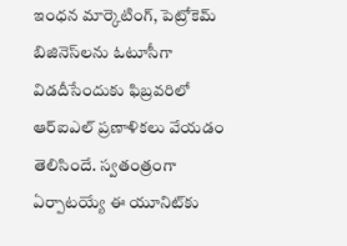ఇంధన మార్కెటింగ్, పెట్రోకెమ్‌ బిజినెస్‌లను ఓటూసీగా విడదీసేందుకు ఫిబ్రవరిలో ఆర్‌ఐఎల్‌ ప్రణాళికలు వేయడం తెలిసిందే. స్వతంత్రంగా ఏర్పాటయ్యే ఈ యూనిట్‌కు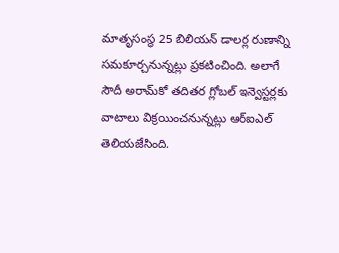మాతృసంస్థ 25 బిలియన్‌ డాలర్ల రుణాన్ని సమకూర్చనున్నట్లు ప్రకటించింది. అలాగే సౌదీ అరామ్‌కో తదితర గ్లోబల్‌ ఇన్వెస్టర్లకు వాటాలు విక్రయించనున్నట్లు ఆర్‌ఐఎల్‌ తెలియజేసింది.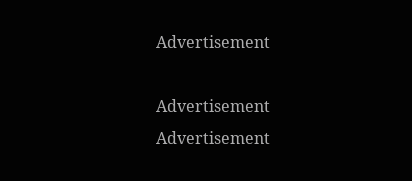Advertisement

Advertisement
Advertisement